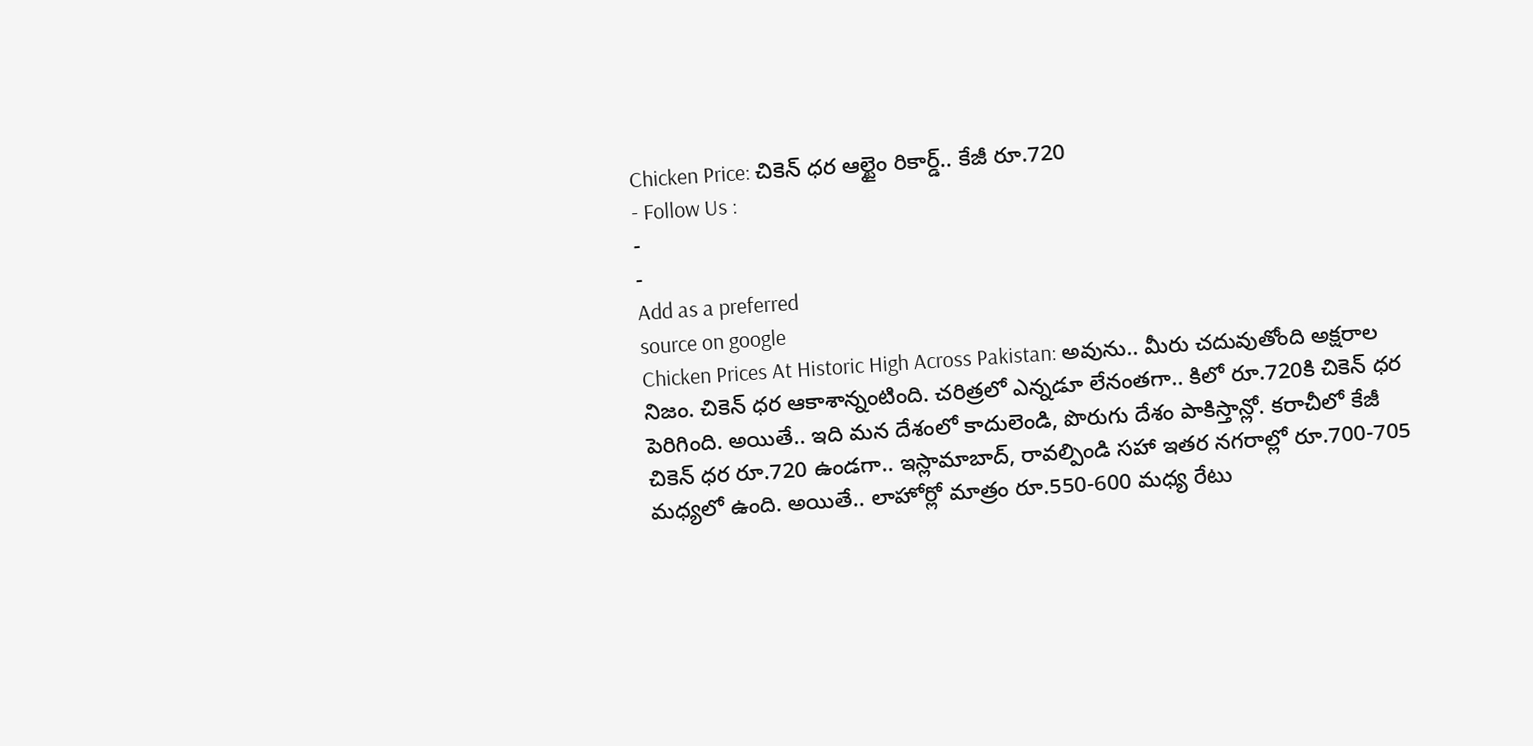Chicken Price: చికెన్ ధర ఆల్టైం రికార్డ్.. కేజీ రూ.720
- Follow Us :
-
-
Add as a preferred
source on google
Chicken Prices At Historic High Across Pakistan: అవును.. మీరు చదువుతోంది అక్షరాల నిజం. చికెన్ ధర ఆకాశాన్నంటింది. చరిత్రలో ఎన్నడూ లేనంతగా.. కిలో రూ.720కి చికెన్ ధర పెరిగింది. అయితే.. ఇది మన దేశంలో కాదులెండి, పొరుగు దేశం పాకిస్తాన్లో. కరాచీలో కేజీ చికెన్ ధర రూ.720 ఉండగా.. ఇస్లామాబాద్, రావల్పిండి సహా ఇతర నగరాల్లో రూ.700-705 మధ్యలో ఉంది. అయితే.. లాహోర్లో మాత్రం రూ.550-600 మధ్య రేటు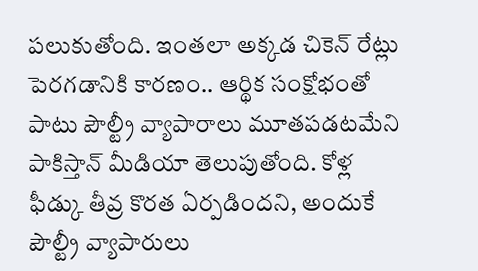పలుకుతోంది. ఇంతలా అక్కడ చికెన్ రేట్లు పెరగడానికి కారణం.. ఆర్థిక సంక్షోభంతో పాటు పౌల్ట్రీ వ్యాపారాలు మూతపడటమేని పాకిస్తాన్ మీడియా తెలుపుతోంది. కోళ్ల ఫీడ్కు తీవ్ర కొరత ఏర్పడిందని, అందుకే పౌల్ట్రీ వ్యాపారులు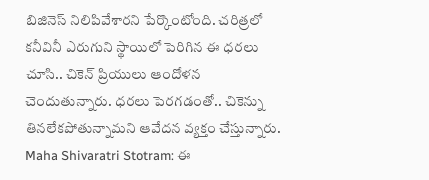బిజినెస్ నిలిపివేశారని పేర్కొంటోంది. చరిత్రలో కనీవినీ ఎరుగుని స్థాయిలో పెరిగిన ఈ ధరలు చూసి.. చికెన్ ప్రియులు ఆందోళన చెందుతున్నారు. ధరలు పెరగడంతో.. చికెన్ను తినలేకపోతున్నామని ఆవేదన వ్యక్తం చేస్తున్నారు.
Maha Shivaratri Stotram: ఈ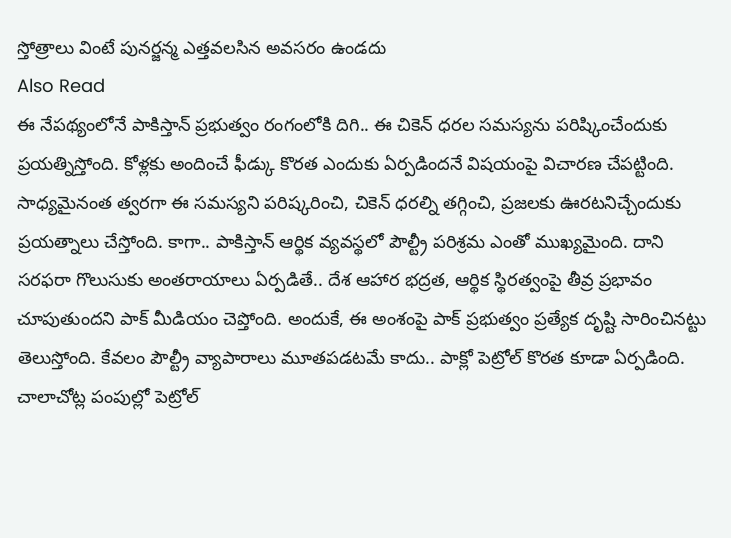స్తోత్రాలు వింటే పునర్జన్మ ఎత్తవలసిన అవసరం ఉండదు
Also Read
ఈ నేపథ్యంలోనే పాకిస్తాన్ ప్రభుత్వం రంగంలోకి దిగి.. ఈ చికెన్ ధరల సమస్యను పరిష్కించేందుకు ప్రయత్నిస్తోంది. కోళ్లకు అందించే ఫీడ్కు కొరత ఎందుకు ఏర్పడిందనే విషయంపై విచారణ చేపట్టింది. సాధ్యమైనంత త్వరగా ఈ సమస్యని పరిష్కరించి, చికెన్ ధరల్ని తగ్గించి, ప్రజలకు ఊరటనిచ్చేందుకు ప్రయత్నాలు చేస్తోంది. కాగా.. పాకిస్తాన్ ఆర్థిక వ్యవస్థలో పౌల్ట్రీ పరిశ్రమ ఎంతో ముఖ్యమైంది. దాని సరఫరా గొలుసుకు అంతరాయాలు ఏర్పడితే.. దేశ ఆహార భద్రత, ఆర్థిక స్థిరత్వంపై తీవ్ర ప్రభావం చూపుతుందని పాక్ మీడియం చెప్తోంది. అందుకే, ఈ అంశంపై పాక్ ప్రభుత్వం ప్రత్యేక దృష్టి సారించినట్టు తెలుస్తోంది. కేవలం పౌల్ట్రీ వ్యాపారాలు మూతపడటమే కాదు.. పాక్లో పెట్రోల్ కొరత కూడా ఏర్పడింది. చాలాచోట్ల పంపుల్లో పెట్రోల్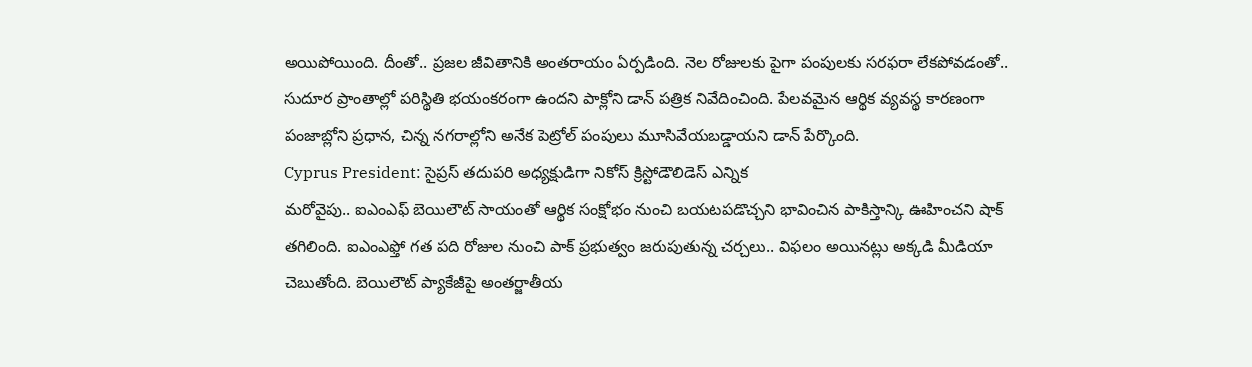అయిపోయింది. దీంతో.. ప్రజల జీవితానికి అంతరాయం ఏర్పడింది. నెల రోజులకు పైగా పంపులకు సరఫరా లేకపోవడంతో.. సుదూర ప్రాంతాల్లో పరిస్థితి భయంకరంగా ఉందని పాక్లోని డాన్ పత్రిక నివేదించింది. పేలవమైన ఆర్థిక వ్యవస్థ కారణంగా పంజాబ్లోని ప్రధాన, చిన్న నగరాల్లోని అనేక పెట్రోల్ పంపులు మూసివేయబడ్డాయని డాన్ పేర్కొంది.
Cyprus President: సైప్రస్ తదుపరి అధ్యక్షుడిగా నికోస్ క్రిస్టోడౌలిడెస్ ఎన్నిక
మరోవైపు.. ఐఎంఎఫ్ బెయిలౌట్ సాయంతో ఆర్థిక సంక్షోభం నుంచి బయటపడొచ్చని భావించిన పాకిస్తాన్కి ఊహించని షాక్ తగిలింది. ఐఎంఎఫ్తో గత పది రోజుల నుంచి పాక్ ప్రభుత్వం జరుపుతున్న చర్చలు.. విఫలం అయినట్లు అక్కడి మీడియా చెబుతోంది. బెయిలౌట్ ప్యాకేజీపై అంతర్జాతీయ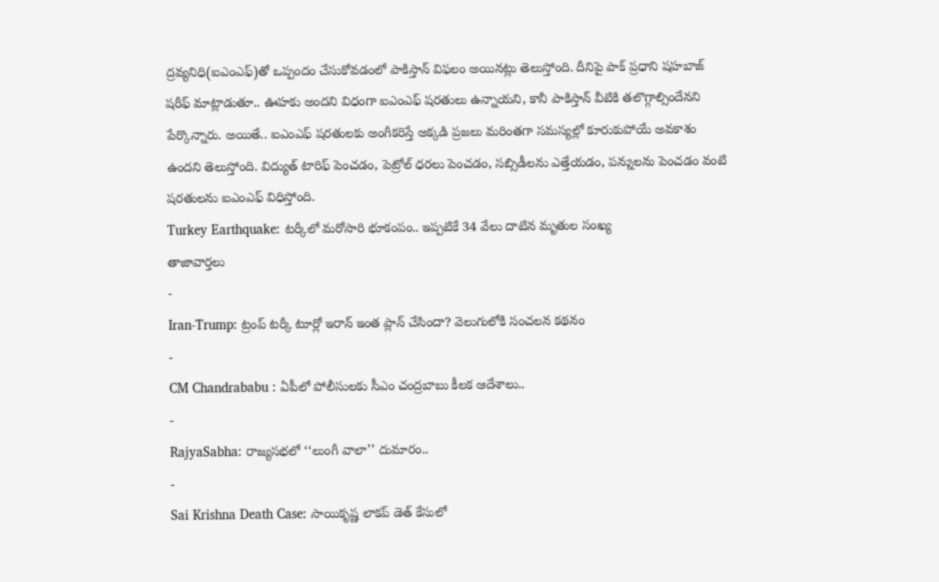ద్రవ్యనిధి(ఐఎంఎఫ్)తో ఒప్పందం చేసుకోవడంలో పాకిస్తాన్ విఫలం అయినట్లు తెలుస్తోంది. దీనిపై పాక్ ప్రధాని షహబాజ్ షరీఫ్ మాట్లాడుతూ.. ఊహకు అందని విధంగా ఐఎంఎఫ్ షరతులు ఉన్నాయని, కానీ పాకిస్తాన్ వీటికి తలొగ్గాల్సిందేనని పేర్కొన్నారు. అయితే.. ఐఎంఎఫ్ షరతులకు అంగీకరిస్తే అక్కడి ప్రజలు మరింతగా సమస్యల్లో కూరుకుపోయే అవకాశం ఉందని తెలుస్తోంది. విద్యుత్ టారిఫ్ పెంచడం, పెట్రోల్ ధరలు పెంచడం, సబ్సిడీలను ఎత్తేయడం, పన్నులను పెంచడం వంటి షరతులను ఐఎంఎఫ్ విధిస్తోంది.
Turkey Earthquake: టర్కీలో మరోసారి భూకంపం.. ఇప్పటికే 34 వేలు దాటిన మృతుల సంఖ్య
తాజావార్తలు
-
Iran-Trump: ట్రంప్ టర్కీ టూర్లో ఇరాన్ ఇంత ప్లాన్ చేసిందా? వెలుగులోకి సంచలన కథనం
-
CM Chandrababu : ఏపీలో పోలీసులకు సీఎం చంద్రబాబు కీలక ఆదేశాలు..
-
RajyaSabha: రాజ్యసభలో ‘‘లుంగీ వాలా’’ దుమారం..
-
Sai Krishna Death Case: సాయికృష్ణ లాకప్ డెత్ కేసులో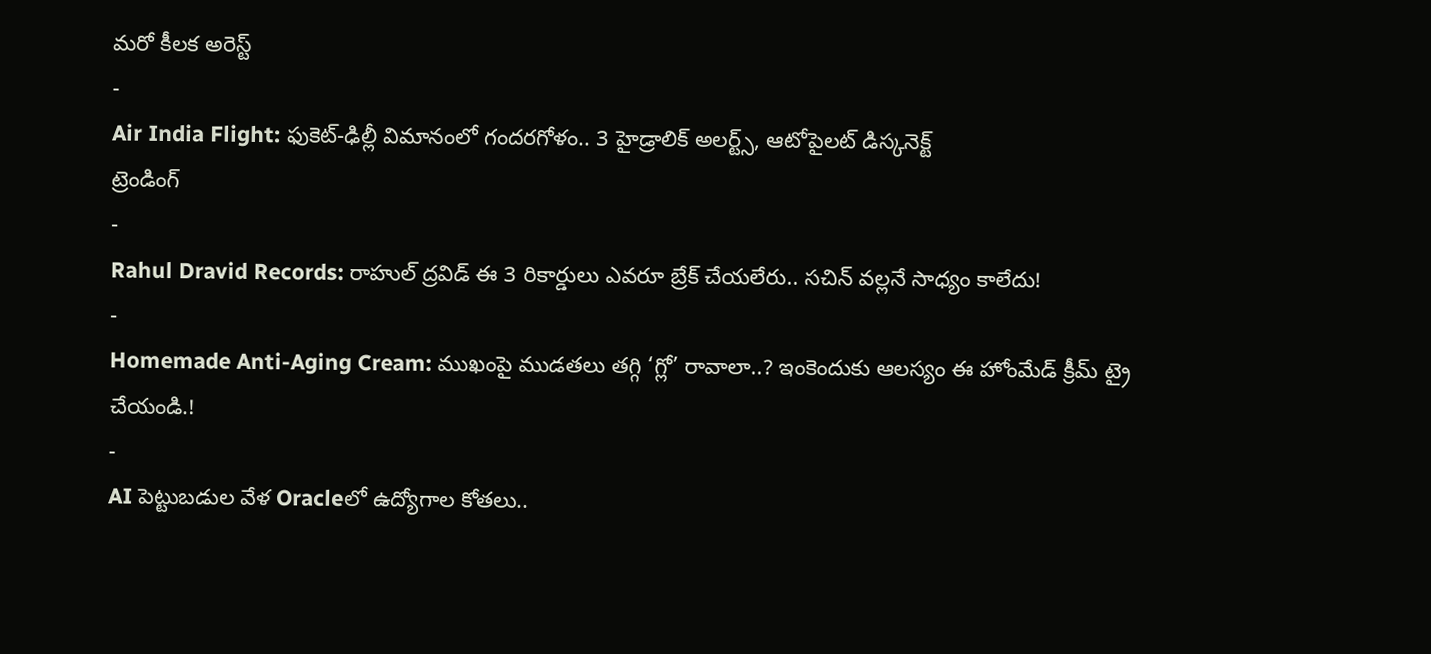మరో కీలక అరెస్ట్
-
Air India Flight: ఫుకెట్-ఢిల్లీ విమానంలో గందరగోళం.. 3 హైడ్రాలిక్ అలర్ట్స్, ఆటోపైలట్ డిస్కనెక్ట్
ట్రెండింగ్
-
Rahul Dravid Records: రాహుల్ ద్రవిడ్ ఈ 3 రికార్డులు ఎవరూ బ్రేక్ చేయలేరు.. సచిన్ వల్లనే సాధ్యం కాలేదు!
-
Homemade Anti-Aging Cream: ముఖంపై ముడతలు తగ్గి ‘గ్లో’ రావాలా..? ఇంకెందుకు ఆలస్యం ఈ హోంమేడ్ క్రీమ్ ట్రై చేయండి.!
-
AI పెట్టుబడుల వేళ Oracleలో ఉద్యోగాల కోతలు..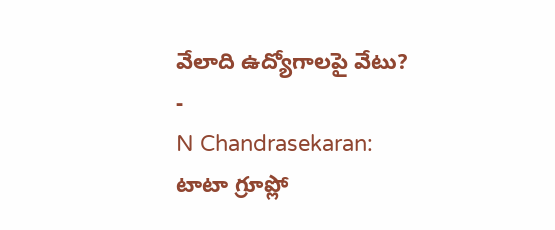వేలాది ఉద్యోగాలపై వేటు?
-
N Chandrasekaran: టాటా గ్రూప్లో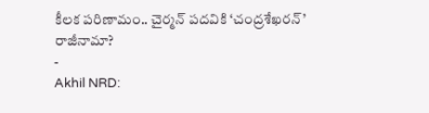కీలక పరిణామం.. చైర్మన్ పదవికి ‘చంద్రశేఖరన్’ రాజీనామా?
-
Akhil NRD: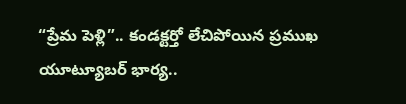“ప్రేమ పెళ్లి”.. కండక్టర్తో లేచిపోయిన ప్రముఖ యూట్యూబర్ భార్య..